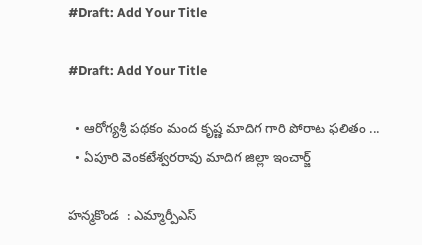#Draft: Add Your Title

#Draft: Add Your Title

  • ఆరోగ్యశ్రీ పథకం మంద కృష్ణ మాదిగ గారి పోరాట ఫలితం ...
  • ఏపూరి వెంకటేశ్వరరావు మాదిగ జిల్లా ఇంచార్జ్

హన్మకొండ  : ఎమ్మార్పీఎస్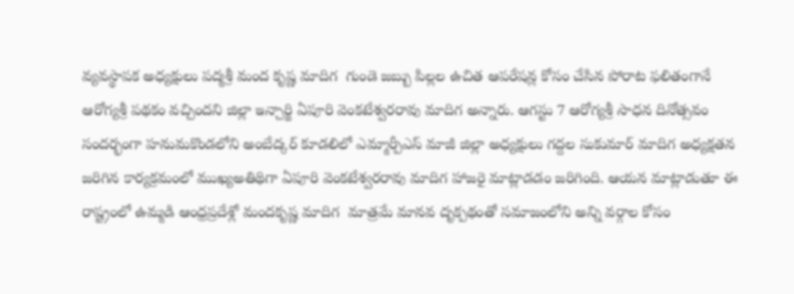వ్యవస్థాపక అధ్యక్షులు పద్మశ్రీ మంద కృష్ణ మాదిగ  గుండె జబ్బు పిల్లల ఉచిత ఆపరేషన్ల కోసం చేసిన పోరాట ఫలితంగానే ఆరోగ్యశ్రీ పథకం వచ్చిందని జిల్లా ఇన్చార్జి ఏపూరి వెంకటేశ్వరరావు మాదిగ అన్నారు. ఆగస్టు 7 ఆరోగ్యశ్రీ సాధన దినోత్సవం సందర్భంగా హనుమకొండలోని అంబేద్కర్ కూడలిలో ఎమ్మార్పీఎస్ మాజీ జిల్లా అధ్యక్షులు గద్దల సుకుమార్ మాదిగ అధ్యక్షతన జరిగిన కార్యక్రమంలో ముఖ్యఅతిథిగా ఏపూరి వెంకటేశ్వరరావు మాదిగ హాజరై మాట్లాడడం జరిగింది. ఆయన మాట్లాడుతూ ఈ రాష్ట్రంలో ఉమ్మడి ఆంధ్రప్రదేశ్లో మందకృష్ణ మాదిగ  మాత్రమే మానవ దృక్పథంతో సమాజంలోని అన్ని వర్గాల కోసం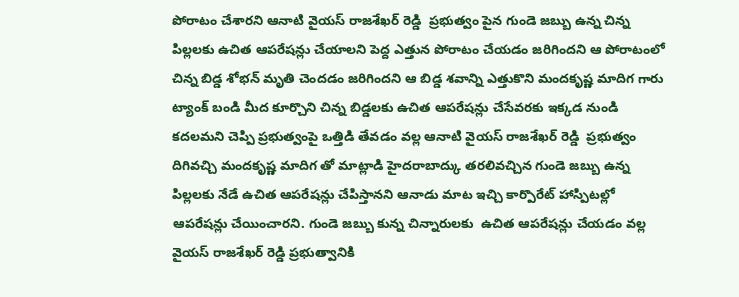పోరాటం చేశారని ఆనాటి వైయస్ రాజశేఖర్ రెడ్డి  ప్రభుత్వం పైన గుండె జబ్బు ఉన్న చిన్న పిల్లలకు ఉచిత ఆపరేషన్లు చేయాలని పెద్ద ఎత్తున పోరాటం చేయడం జరిగిందని ఆ పోరాటంలో చిన్న బిడ్డ శోభన్ మృతి చెందడం జరిగిందని ఆ బిడ్డ శవాన్ని ఎత్తుకొని మందకృష్ణ మాదిగ గారు ట్యాంక్ బండి మీద కూర్చొని చిన్న బిడ్డలకు ఉచిత ఆపరేషన్లు చేసేవరకు ఇక్కడ నుండి కదలమని చెప్పి ప్రభుత్వంపై ఒత్తిడి తేవడం వల్ల ఆనాటి వైయస్ రాజశేఖర్ రెడ్డి  ప్రభుత్వం దిగివచ్చి మందకృష్ణ మాదిగ తో మాట్లాడి హైదరాబాద్కు తరలివచ్చిన గుండె జబ్బు ఉన్న పిల్లలకు నేడే ఉచిత ఆపరేషన్లు చేపిస్తానని ఆనాడు మాట ఇచ్చి కార్పొరేట్ హాస్పిటల్లో ఆపరేషన్లు చేయించారని. గుండె జబ్బు కున్న చిన్నారులకు  ఉచిత ఆపరేషన్లు చేయడం వల్ల వైయస్ రాజశేఖర్ రెడ్డి ప్రభుత్వానికి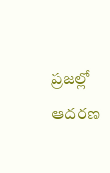ప్రజల్లో ఆదరణ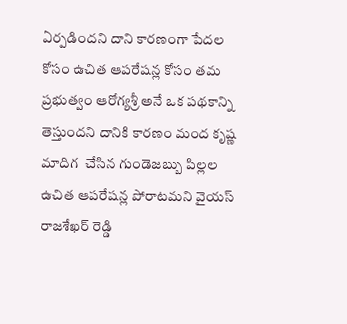ఏర్పడిందని దాని కారణంగా పేదల కోసం ఉచిత ఆపరేషన్ల కోసం తమ ప్రభుత్వం ఆరోగ్యశ్రీ అనే ఒక పథకాన్ని తెస్తుందని దానికి కారణం మంద కృష్ణ మాదిగ  చేసిన గుండెజబ్బు పిల్లల ఉచిత ఆపరేషన్ల పోరాటమని వైయస్ రాజశేఖర్ రెడ్డి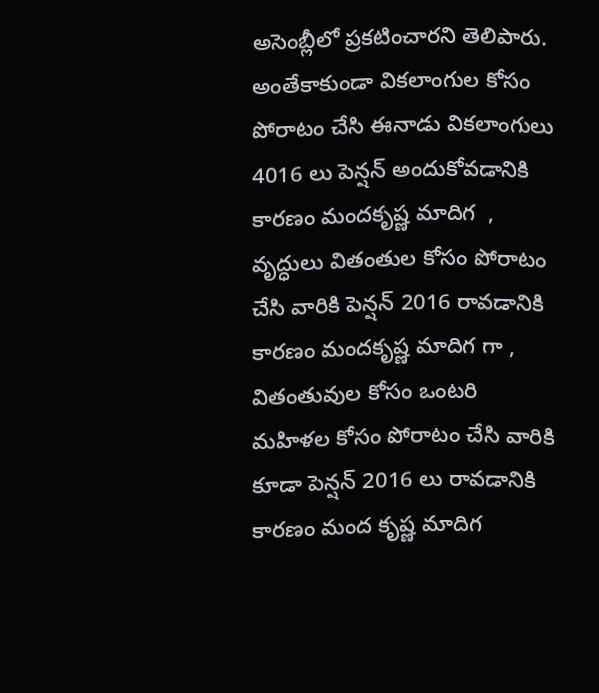అసెంబ్లీలో ప్రకటించారని తెలిపారు. అంతేకాకుండా వికలాంగుల కోసం పోరాటం చేసి ఈనాడు వికలాంగులు 4016 లు పెన్షన్ అందుకోవడానికి కారణం మందకృష్ణ మాదిగ  , వృద్ధులు వితంతుల కోసం పోరాటం చేసి వారికి పెన్షన్ 2016 రావడానికి కారణం మందకృష్ణ మాదిగ గా , వితంతువుల కోసం ఒంటరి మహిళల కోసం పోరాటం చేసి వారికి కూడా పెన్షన్ 2016 లు రావడానికి కారణం మంద కృష్ణ మాదిగ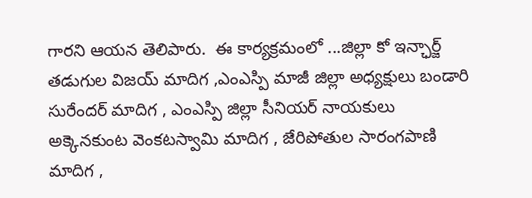గారని ఆయన తెలిపారు.  ఈ కార్యక్రమంలో ...జిల్లా కో ఇన్ఛార్జ్  తడుగుల విజయ్ మాదిగ ,ఎంఎస్పి మాజీ జిల్లా అధ్యక్షులు బండారి సురేందర్ మాదిగ , ఎంఎస్పి జిల్లా సీనియర్ నాయకులు అక్కెనకుంట వెంకటస్వామి మాదిగ , జేరిపోతుల సారంగపాణి మాదిగ ,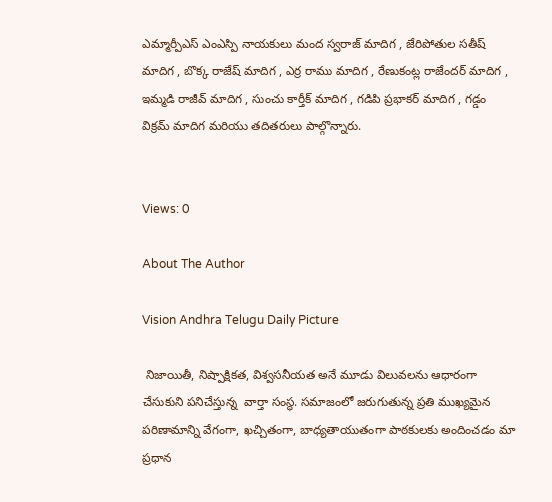ఎమ్మార్పీఎస్ ఎంఎస్పి నాయకులు మంద స్వరాజ్ మాదిగ , జేరిపోతుల సతీష్ మాదిగ , బొక్క రాజేష్ మాదిగ , ఎర్ర రాము మాదిగ , రేణుకంట్ల రాజేందర్ మాదిగ , ఇమ్మడి రాజీవ్ మాదిగ , సుంచు కార్తీక్ మాదిగ , గడిపి ప్రభాకర్ మాదిగ , గడ్డం విక్రమ్ మాదిగ మరియు తదితరులు పాల్గొన్నారు.


Views: 0

About The Author

Vision Andhra Telugu Daily Picture

 నిజాయితీ, నిష్పాక్షికత, విశ్వసనీయత అనే మూడు విలువలను ఆధారంగా చేసుకుని పనిచేస్తున్న  వార్తా సంస్థ. సమాజంలో జరుగుతున్న ప్రతి ముఖ్యమైన పరిణామాన్ని వేగంగా, ఖచ్చితంగా, బాధ్యతాయుతంగా పాఠకులకు అందించడం మా ప్రధాన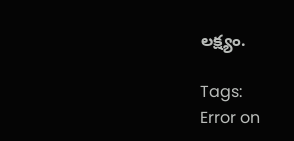లక్ష్యం.

Tags:
Error on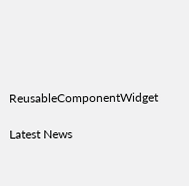ReusableComponentWidget

Latest News